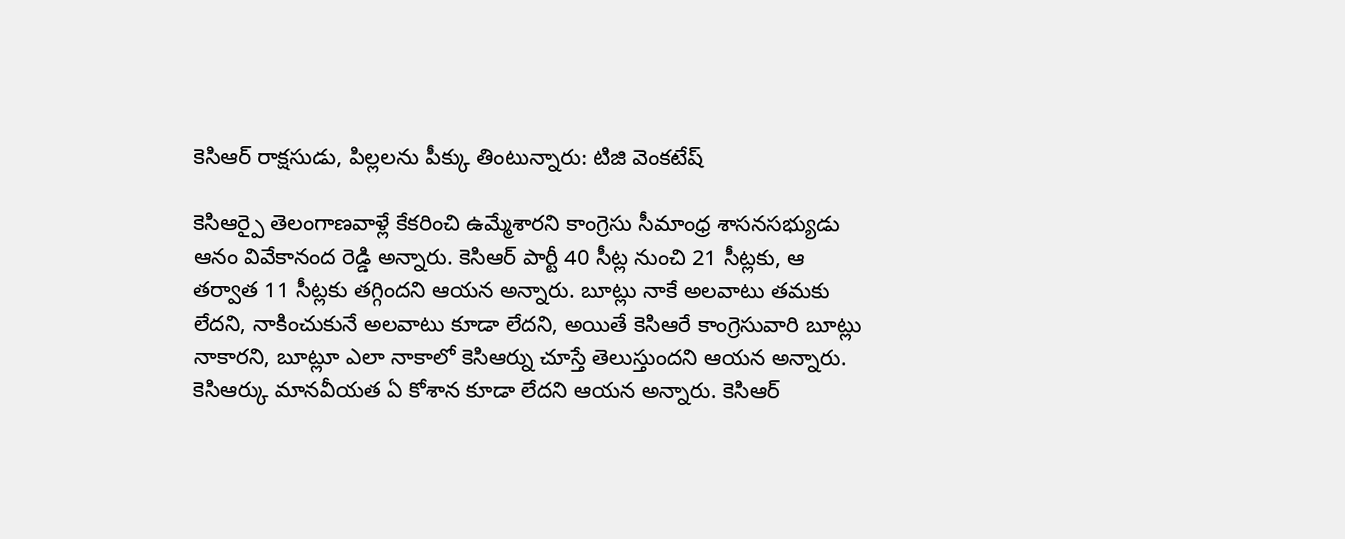కెసిఆర్ రాక్షసుడు, పిల్లలను పీక్కు తింటున్నారు: టిజి వెంకటేష్

కెసిఆర్పై తెలంగాణవాళ్లే కేకరించి ఉమ్మేశారని కాంగ్రెసు సీమాంధ్ర శాసనసభ్యుడు ఆనం వివేకానంద రెడ్డి అన్నారు. కెసిఆర్ పార్టీ 40 సీట్ల నుంచి 21 సీట్లకు, ఆ తర్వాత 11 సీట్లకు తగ్గిందని ఆయన అన్నారు. బూట్లు నాకే అలవాటు తమకు లేదని, నాకించుకునే అలవాటు కూడా లేదని, అయితే కెసిఆరే కాంగ్రెసువారి బూట్లు నాకారని, బూట్లూ ఎలా నాకాలో కెసిఆర్ను చూస్తే తెలుస్తుందని ఆయన అన్నారు. కెసిఆర్కు మానవీయత ఏ కోశాన కూడా లేదని ఆయన అన్నారు. కెసిఆర్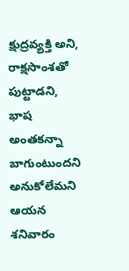క్షుద్రవ్యక్తి అని, రాక్షసాంశతో పుట్టాడని, భాష అంతకన్నా బాగుంటుందని అనుకోలేమని ఆయన శనివారం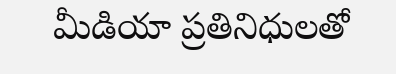మీడియా ప్రతినిధులతో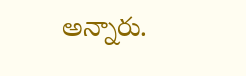అన్నారు.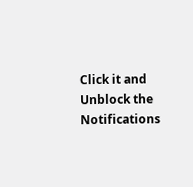Click it and Unblock the Notifications